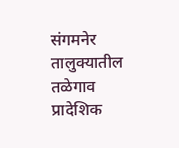संगमनेर तालुक्यातील तळेगाव प्रादेशिक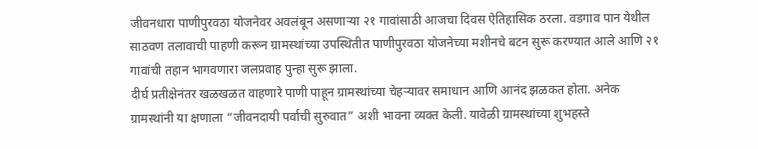जीवनधारा पाणीपुरवठा योजनेवर अवलंबून असणाऱ्या २१ गावांसाठी आजचा दिवस ऐतिहासिक ठरला. वडगाव पान येथील साठवण तलावाची पाहणी करून ग्रामस्थांच्या उपस्थितीत पाणीपुरवठा योजनेच्या मशीनचे बटन सुरू करण्यात आले आणि २१ गावांची तहान भागवणारा जलप्रवाह पुन्हा सुरू झाला.
दीर्घ प्रतीक्षेनंतर खळखळत वाहणारे पाणी पाहून ग्रामस्थांच्या चेहऱ्यावर समाधान आणि आनंद झळकत होता. अनेक ग्रामस्थांनी या क्षणाला “जीवनदायी पर्वाची सुरुवात” अशी भावना व्यक्त केली. यावेळी ग्रामस्थांच्या शुभहस्ते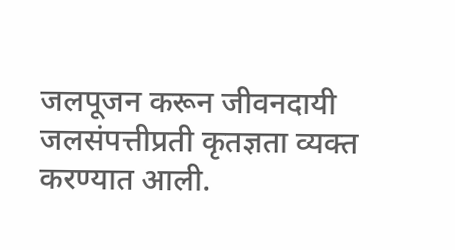जलपूजन करून जीवनदायी जलसंपत्तीप्रती कृतज्ञता व्यक्त करण्यात आली.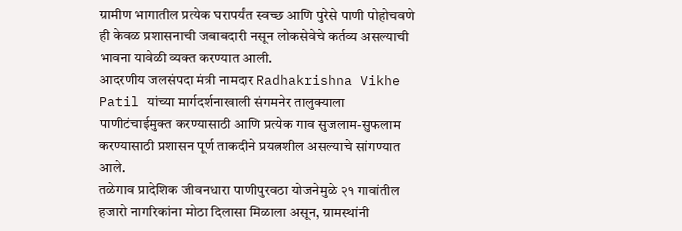ग्रामीण भागातील प्रत्येक घरापर्यंत स्वच्छ आणि पुरेसे पाणी पोहोचवणे ही केवळ प्रशासनाची जबाबदारी नसून लोकसेवेचे कर्तव्य असल्याची भावना यावेळी व्यक्त करण्यात आली.
आदरणीय जलसंपदा मंत्री नामदार Radhakrishna Vikhe Patil यांच्या मार्गदर्शनाखाली संगमनेर तालुक्याला पाणीटंचाईमुक्त करण्यासाठी आणि प्रत्येक गाव सुजलाम-सुफलाम करण्यासाठी प्रशासन पूर्ण ताकदीने प्रयत्नशील असल्याचे सांगण्यात आले.
तळेगाव प्रादेशिक जीवनधारा पाणीपुरवठा योजनेमुळे २१ गावांतील हजारो नागरिकांना मोठा दिलासा मिळाला असून, ग्रामस्थांनी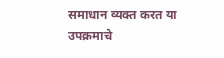समाधान व्यक्त करत या उपक्रमाचे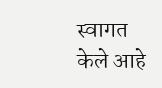स्वागत केले आहे